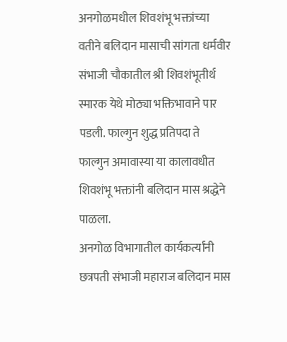अनगोळमधील शिवशंभू भक्तांच्या वतीने बलिदान मासाची सांगता धर्मवीर संभाजी चौकातील श्री शिवशंभूतीर्थ स्मारक येथे मोठ्या भक्तिभावाने पार पडली. फाल्गुन शुद्ध प्रतिपदा ते फाल्गुन अमावास्या या कालावधीत शिवशंभू भक्तांनी बलिदान मास श्रद्धेने पाळला.
अनगोळ विभागातील कार्यकर्त्यांनी छत्रपती संभाजी महाराज बलिदान मास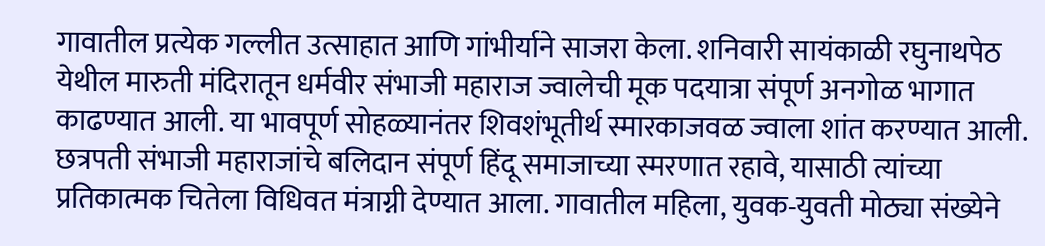गावातील प्रत्येक गल्लीत उत्साहात आणि गांभीर्याने साजरा केला. शनिवारी सायंकाळी रघुनाथपेठ येथील मारुती मंदिरातून धर्मवीर संभाजी महाराज ज्वालेची मूक पदयात्रा संपूर्ण अनगोळ भागात काढण्यात आली. या भावपूर्ण सोहळ्यानंतर शिवशंभूतीर्थ स्मारकाजवळ ज्वाला शांत करण्यात आली.
छत्रपती संभाजी महाराजांचे बलिदान संपूर्ण हिंदू समाजाच्या स्मरणात रहावे, यासाठी त्यांच्या प्रतिकात्मक चितेला विधिवत मंत्राग्नी देण्यात आला. गावातील महिला, युवक-युवती मोठ्या संख्येने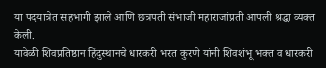या पदयात्रेत सहभागी झाले आणि छत्रपती संभाजी महाराजांप्रती आपली श्रद्धा व्यक्त केली.
यावेळी शिवप्रतिष्ठान हिंदुस्थानचे धारकरी भरत कुरणे यांनी शिवशंभू भक्त व धारकरी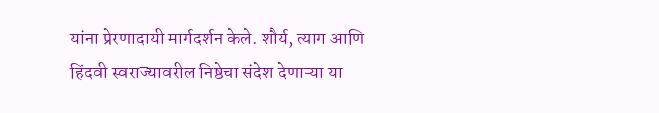यांना प्रेरणादायी मार्गदर्शन केले. शौर्य, त्याग आणि हिंदवी स्वराज्यावरील निष्ठेचा संदेश देणाऱ्या या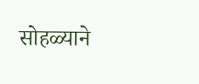सोहळ्याने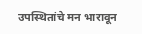उपस्थितांचे मन भारावून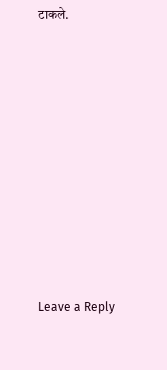टाकले.










Leave a Reply